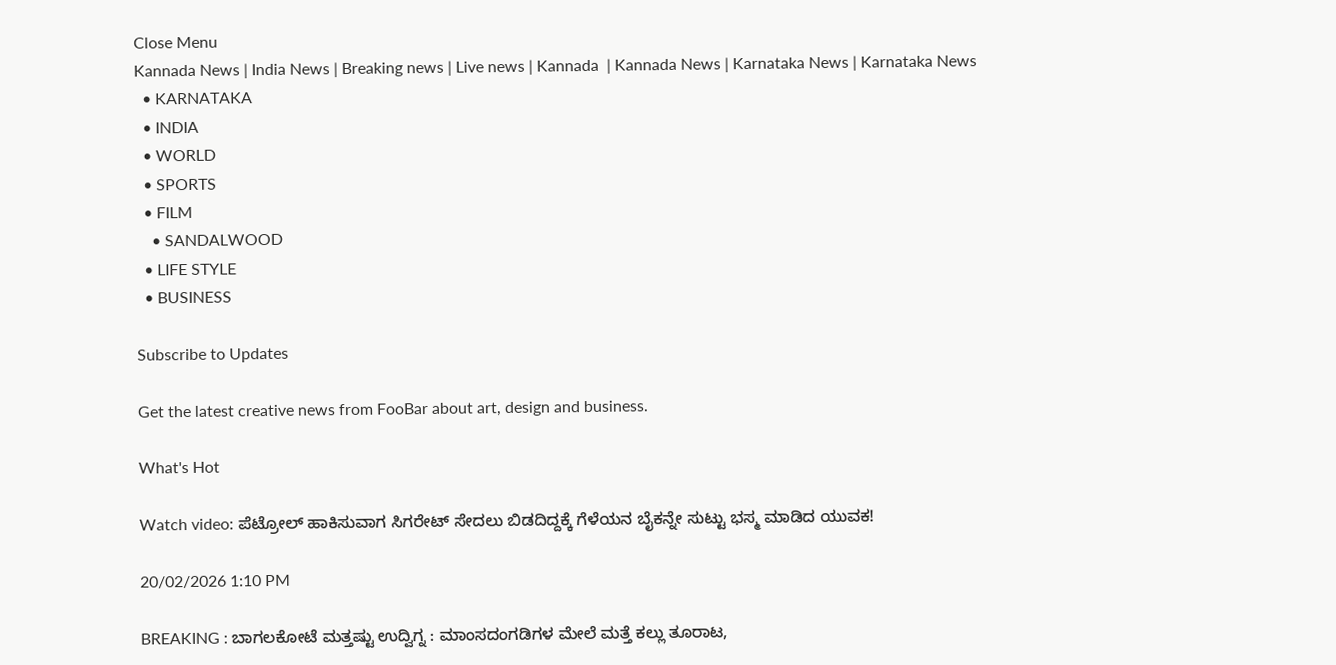Close Menu
Kannada News | India News | Breaking news | Live news | Kannada  | Kannada News | Karnataka News | Karnataka News
  • KARNATAKA
  • INDIA
  • WORLD
  • SPORTS
  • FILM
    • SANDALWOOD
  • LIFE STYLE
  • BUSINESS

Subscribe to Updates

Get the latest creative news from FooBar about art, design and business.

What's Hot

Watch video: ಪೆಟ್ರೋಲ್ ಹಾಕಿಸುವಾಗ ಸಿಗರೇಟ್ ಸೇದಲು ಬಿಡದಿದ್ದಕ್ಕೆ ಗೆಳೆಯನ ಬೈಕನ್ನೇ ಸುಟ್ಟು ಭಸ್ಮ ಮಾಡಿದ ಯುವಕ!

20/02/2026 1:10 PM

BREAKING : ಬಾಗಲಕೋಟೆ ಮತ್ತಷ್ಟು ಉದ್ವಿಗ್ನ : ಮಾಂಸದಂಗಡಿಗಳ ಮೇಲೆ ಮತ್ತೆ ಕಲ್ಲು ತೂರಾಟ,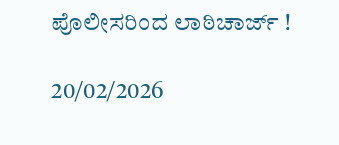ಪೊಲೀಸರಿಂದ ಲಾಠಿಚಾರ್ಜ್ !

20/02/2026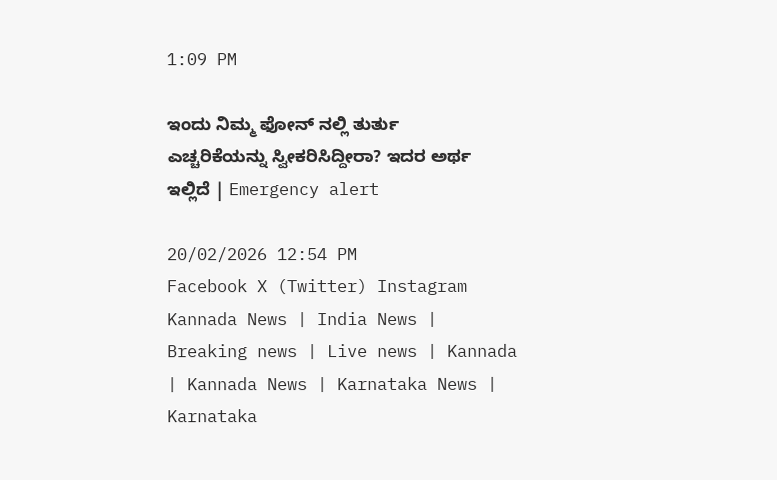1:09 PM

ಇಂದು ನಿಮ್ಮ ಫೋನ್ ನಲ್ಲಿ ತುರ್ತು ಎಚ್ಚರಿಕೆಯನ್ನು ಸ್ವೀಕರಿಸಿದ್ದೀರಾ? ಇದರ ಅರ್ಥ ಇಲ್ಲಿದೆ | Emergency alert

20/02/2026 12:54 PM
Facebook X (Twitter) Instagram
Kannada News | India News | Breaking news | Live news | Kannada  | Kannada News | Karnataka News | Karnataka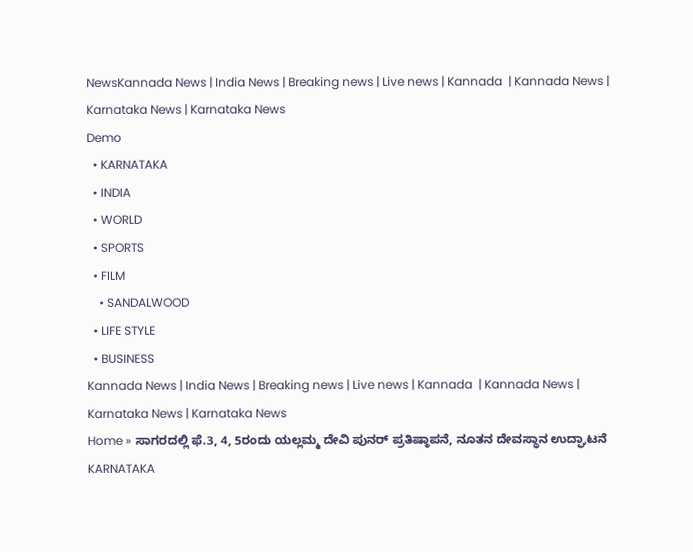NewsKannada News | India News | Breaking news | Live news | Kannada  | Kannada News | Karnataka News | Karnataka News
Demo
  • KARNATAKA
  • INDIA
  • WORLD
  • SPORTS
  • FILM
    • SANDALWOOD
  • LIFE STYLE
  • BUSINESS
Kannada News | India News | Breaking news | Live news | Kannada  | Kannada News | Karnataka News | Karnataka News
Home » ಸಾಗರದಲ್ಲಿ ಫೆ.3, 4, 5ರಂದು ಯಲ್ಲಮ್ಮ ದೇವಿ ಪುನರ್ ಪ್ರತಿಷ್ಠಾಪನೆ, ನೂತನ ದೇವಸ್ಥಾನ ಉದ್ಘಾಟನೆ
KARNATAKA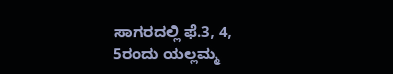ಸಾಗರದಲ್ಲಿ ಫೆ.3, 4, 5ರಂದು ಯಲ್ಲಮ್ಮ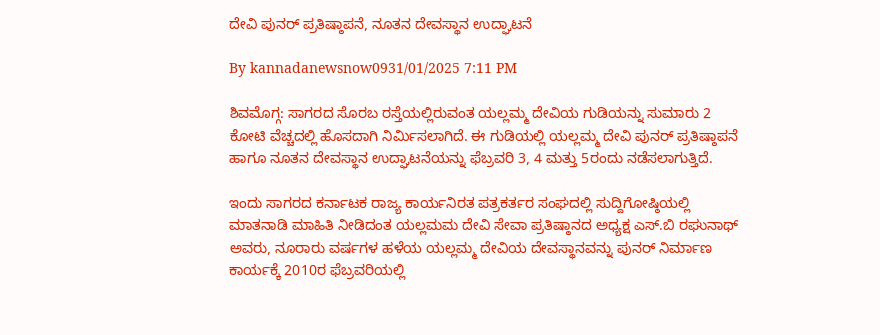ದೇವಿ ಪುನರ್ ಪ್ರತಿಷ್ಠಾಪನೆ, ನೂತನ ದೇವಸ್ಥಾನ ಉದ್ಘಾಟನೆ

By kannadanewsnow0931/01/2025 7:11 PM

ಶಿವಮೊಗ್ಗ: ಸಾಗರದ ಸೊರಬ ರಸ್ತೆಯಲ್ಲಿರುವಂತ ಯಲ್ಲಮ್ಮ ದೇವಿಯ ಗುಡಿಯನ್ನು ಸುಮಾರು 2 ಕೋಟಿ ವೆಚ್ಚದಲ್ಲಿ ಹೊಸದಾಗಿ ನಿರ್ಮಿಸಲಾಗಿದೆ. ಈ ಗುಡಿಯಲ್ಲಿ ಯಲ್ಲಮ್ಮ ದೇವಿ ಪುನರ್ ಪ್ರತಿಷ್ಠಾಪನೆ ಹಾಗೂ ನೂತನ ದೇವಸ್ಥಾನ ಉದ್ಘಾಟನೆಯನ್ನು ಫೆಬ್ರವರಿ 3, 4 ಮತ್ತು 5ರಂದು ನಡೆಸಲಾಗುತ್ತಿದೆ.

ಇಂದು ಸಾಗರದ ಕರ್ನಾಟಕ ರಾಜ್ಯ ಕಾರ್ಯನಿರತ ಪತ್ರಕರ್ತರ ಸಂಘದಲ್ಲಿ ಸುದ್ದಿಗೋಷ್ಠಿಯಲ್ಲಿ ಮಾತನಾಡಿ ಮಾಹಿತಿ ನೀಡಿದಂತ ಯಲ್ಲಮಮ ದೇವಿ ಸೇವಾ ಪ್ರತಿಷ್ಠಾನದ ಅಧ್ಯಕ್ಷ ಎಸ್.ಬಿ ರಘುನಾಥ್ ಅವರು, ನೂರಾರು ವರ್ಷಗಳ ಹಳೆಯ ಯಲ್ಲಮ್ಮ ದೇವಿಯ ದೇವಸ್ಥಾನವನ್ನು ಪುನರ್ ನಿರ್ಮಾಣ ಕಾರ್ಯಕ್ಕೆ 2010ರ ಫೆಬ್ರವರಿಯಲ್ಲಿ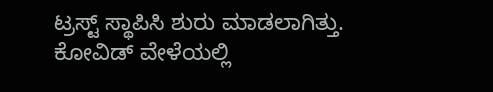ಟ್ರಸ್ಟ್ ಸ್ಥಾಪಿಸಿ ಶುರು ಮಾಡಲಾಗಿತ್ತು. ಕೋವಿಡ್ ವೇಳೆಯಲ್ಲಿ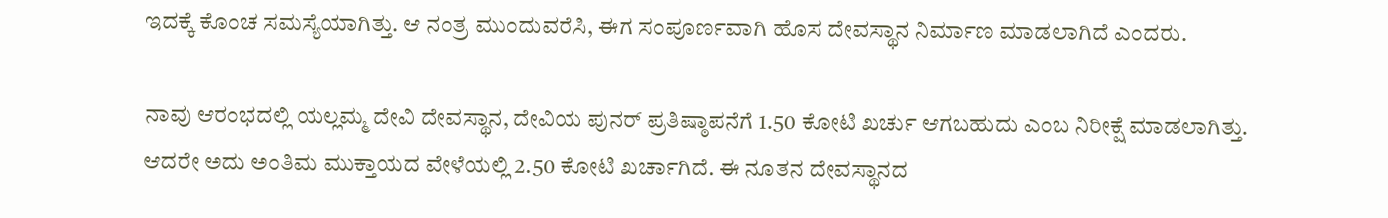ಇದಕ್ಕೆ ಕೊಂಚ ಸಮಸ್ಯೆಯಾಗಿತ್ತು. ಆ ನಂತ್ರ ಮುಂದುವರೆಸಿ, ಈಗ ಸಂಪೂರ್ಣವಾಗಿ ಹೊಸ ದೇವಸ್ಥಾನ ನಿರ್ಮಾಣ ಮಾಡಲಾಗಿದೆ ಎಂದರು.

ನಾವು ಆರಂಭದಲ್ಲಿ ಯಲ್ಲಮ್ಮ ದೇವಿ ದೇವಸ್ಥಾನ, ದೇವಿಯ ಪುನರ್ ಪ್ರತಿಷ್ಠಾಪನೆಗೆ 1.50 ಕೋಟಿ ಖರ್ಚು ಆಗಬಹುದು ಎಂಬ ನಿರೀಕ್ಷೆ ಮಾಡಲಾಗಿತ್ತು. ಆದರೇ ಅದು ಅಂತಿಮ ಮುಕ್ತಾಯದ ವೇಳೆಯಲ್ಲಿ 2.50 ಕೋಟಿ ಖರ್ಚಾಗಿದೆ. ಈ ನೂತನ ದೇವಸ್ಥಾನದ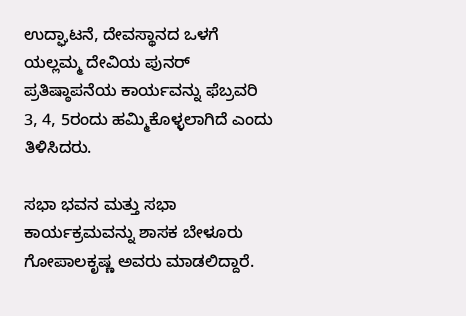ಉದ್ಘಾಟನೆ, ದೇವಸ್ಥಾನದ ಒಳಗೆ ಯಲ್ಲಮ್ಮ ದೇವಿಯ ಪುನರ್ ಪ್ರತಿಷ್ಠಾಪನೆಯ ಕಾರ್ಯವನ್ನು ಫೆಬ್ರವರಿ 3, 4, 5ರಂದು ಹಮ್ಮಿಕೊಳ್ಳಲಾಗಿದೆ ಎಂದು ತಿಳಿಸಿದರು.

ಸಭಾ ಭವನ ಮತ್ತು ಸಭಾ ಕಾರ್ಯಕ್ರಮವನ್ನು ಶಾಸಕ ಬೇಳೂರು ಗೋಪಾಲಕೃಷ್ಣ ಅವರು ಮಾಡಲಿದ್ದಾರೆ.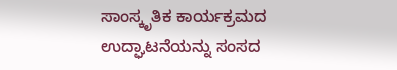ಸಾಂಸ್ಕೃತಿಕ ಕಾರ್ಯಕ್ರಮದ ಉದ್ಘಾಟನೆಯನ್ನು ಸಂಸದ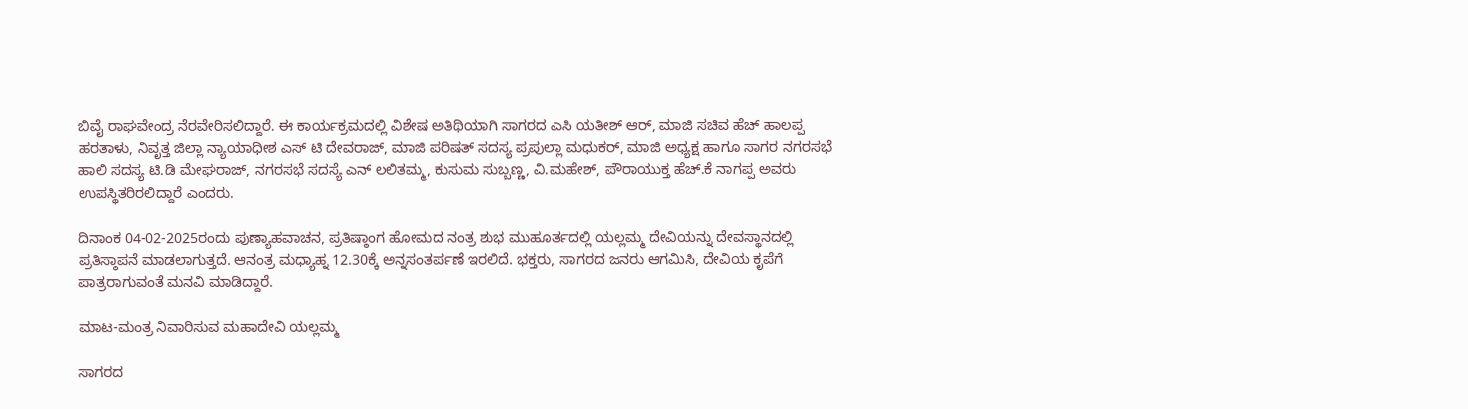ಬಿವೈ ರಾಘವೇಂದ್ರ ನೆರವೇರಿಸಲಿದ್ದಾರೆ. ಈ ಕಾರ್ಯಕ್ರಮದಲ್ಲಿ ವಿಶೇಷ ಅತಿಥಿಯಾಗಿ ಸಾಗರದ ಎಸಿ ಯತೀಶ್ ಆರ್, ಮಾಜಿ ಸಚಿವ ಹೆಚ್ ಹಾಲಪ್ಪ ಹರತಾಳು, ನಿವೃತ್ತ ಜಿಲ್ಲಾ ನ್ಯಾಯಾಧೀಶ ಎಸ್ ಟಿ ದೇವರಾಜ್, ಮಾಜಿ ಪರಿಷತ್ ಸದಸ್ಯ ಪ್ರಪುಲ್ಲಾ ಮಧುಕರ್, ಮಾಜಿ ಅಧ್ಯಕ್ಷ ಹಾಗೂ ಸಾಗರ ನಗರಸಭೆ ಹಾಲಿ ಸದಸ್ಯ ಟಿ.ಡಿ ಮೇಘರಾಜ್, ನಗರಸಭೆ ಸದಸ್ಯೆ ಎನ್ ಲಲಿತಮ್ಮ, ಕುಸುಮ ಸುಬ್ಬಣ್ಣ, ವಿ.ಮಹೇಶ್, ಪೌರಾಯುಕ್ತ ಹೆಚ್.ಕೆ ನಾಗಪ್ಪ ಅವರು ಉಪಸ್ಥಿತರಿರಲಿದ್ದಾರೆ ಎಂದರು.

ದಿನಾಂಕ 04-02-2025ರಂದು ಪುಣ್ಯಾಹವಾಚನ, ಪ್ರತಿಷ್ಠಾಂಗ ಹೋಮದ ನಂತ್ರ ಶುಭ ಮುಹೂರ್ತದಲ್ಲಿ ಯಲ್ಲಮ್ಮ ದೇವಿಯನ್ನು ದೇವಸ್ಥಾನದಲ್ಲಿ ಪ್ರತಿಸ್ಠಾಪನೆ ಮಾಡಲಾಗುತ್ತದೆ. ಆನಂತ್ರ ಮಧ್ಯಾಹ್ನ 12.30ಕ್ಕೆ ಅನ್ನಸಂತರ್ಪಣೆ ಇರಲಿದೆ. ಭಕ್ತರು, ಸಾಗರದ ಜನರು ಆಗಮಿಸಿ, ದೇವಿಯ ಕೃಪೆಗೆ ಪಾತ್ರರಾಗುವಂತೆ ಮನವಿ ಮಾಡಿದ್ದಾರೆ.

ಮಾಟ-ಮಂತ್ರ ನಿವಾರಿಸುವ ಮಹಾದೇವಿ ಯಲ್ಲಮ್ಮ

ಸಾಗರದ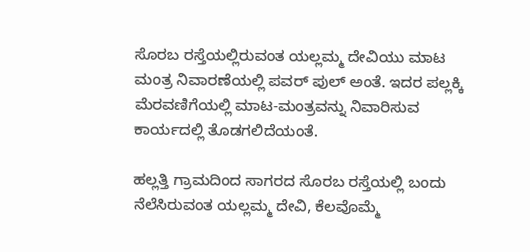ಸೊರಬ ರಸ್ತೆಯಲ್ಲಿರುವಂತ ಯಲ್ಲಮ್ಮ ದೇವಿಯು ಮಾಟ ಮಂತ್ರ ನಿವಾರಣೆಯಲ್ಲಿ ಪವರ್ ಪುಲ್ ಅಂತೆ. ಇದರ ಪಲ್ಲಕ್ಕಿ ಮೆರವಣಿಗೆಯಲ್ಲಿ ಮಾಟ-ಮಂತ್ರವನ್ನು ನಿವಾರಿಸುವ ಕಾರ್ಯದಲ್ಲಿ ತೊಡಗಲಿದೆಯಂತೆ.

ಹಲ್ಲತ್ತಿ ಗ್ರಾಮದಿಂದ ಸಾಗರದ ಸೊರಬ ರಸ್ತೆಯಲ್ಲಿ ಬಂದು ನೆಲೆಸಿರುವಂತ ಯಲ್ಲಮ್ಮ ದೇವಿ, ಕೆಲವೊಮ್ಮೆ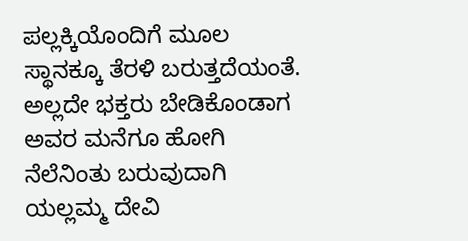ಪಲ್ಲಕ್ಕಿಯೊಂದಿಗೆ ಮೂಲ ಸ್ಥಾನಕ್ಕೂ ತೆರಳಿ ಬರುತ್ತದೆಯಂತೆ. ಅಲ್ಲದೇ ಭಕ್ತರು ಬೇಡಿಕೊಂಡಾಗ ಅವರ ಮನೆಗೂ ಹೋಗಿ ನೆಲೆನಿಂತು ಬರುವುದಾಗಿ ಯಲ್ಲಮ್ಮ ದೇವಿ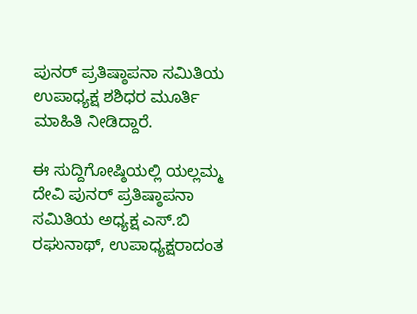ಪುನರ್ ಪ್ರತಿಷ್ಠಾಪನಾ ಸಮಿತಿಯ ಉಪಾಧ್ಯಕ್ಷ ಶಶಿಧರ ಮೂರ್ತಿ ಮಾಹಿತಿ ನೀಡಿದ್ದಾರೆ.

ಈ ಸುದ್ದಿಗೋಷ್ಠಿಯಲ್ಲಿ ಯಲ್ಲಮ್ಮ ದೇವಿ ಪುನರ್ ಪ್ರತಿಷ್ಠಾಪನಾ ಸಮಿತಿಯ ಅಧ್ಯಕ್ಷ ಎಸ್.ಬಿ ರಘುನಾಥ್, ಉಪಾಧ್ಯಕ್ಷರಾದಂತ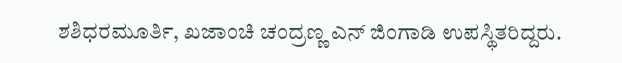ಶಶಿಧರಮೂರ್ತಿ, ಖಜಾಂಚಿ ಚಂದ್ರಣ್ಣ ಎನ್ ಜಿಂಗಾಡಿ ಉಪಸ್ಥಿತರಿದ್ದರು.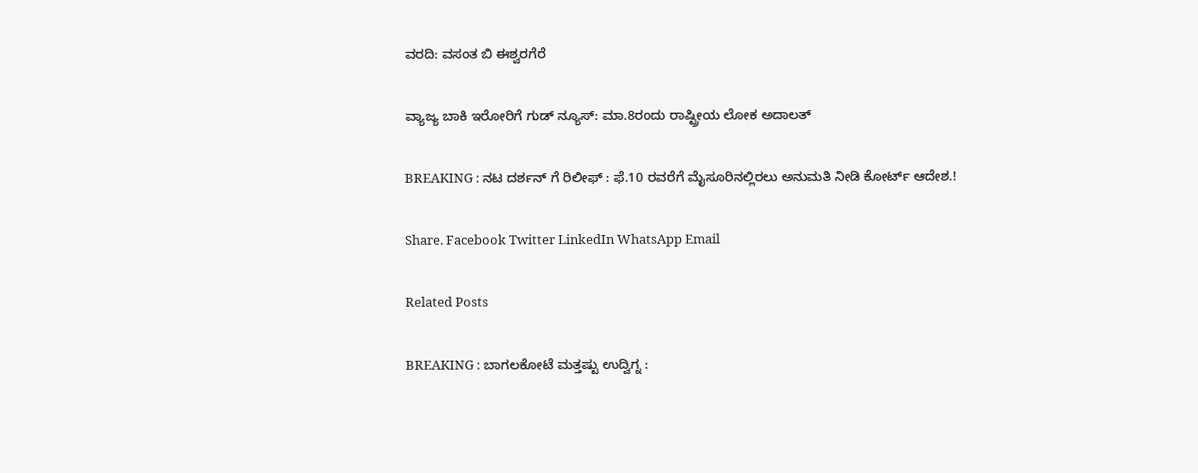ವರದಿ: ವಸಂತ ಬಿ ಈಶ್ವರಗೆರೆ

ವ್ಯಾಜ್ಯ ಬಾಕಿ ಇರೋರಿಗೆ ಗುಡ್ ನ್ಯೂಸ್: ಮಾ.8ರಂದು ರಾಷ್ಟ್ರೀಯ ಲೋಕ ಅದಾಲತ್

BREAKING : ನಟ ದರ್ಶನ್ ಗೆ ರಿಲೀಫ್ : ಫೆ.10 ರವರೆಗೆ ಮೈಸೂರಿನಲ್ಲಿರಲು ಅನುಮತಿ ನೀಡಿ ಕೋರ್ಟ್ ಆದೇಶ.!

Share. Facebook Twitter LinkedIn WhatsApp Email

Related Posts

BREAKING : ಬಾಗಲಕೋಟೆ ಮತ್ತಷ್ಟು ಉದ್ವಿಗ್ನ :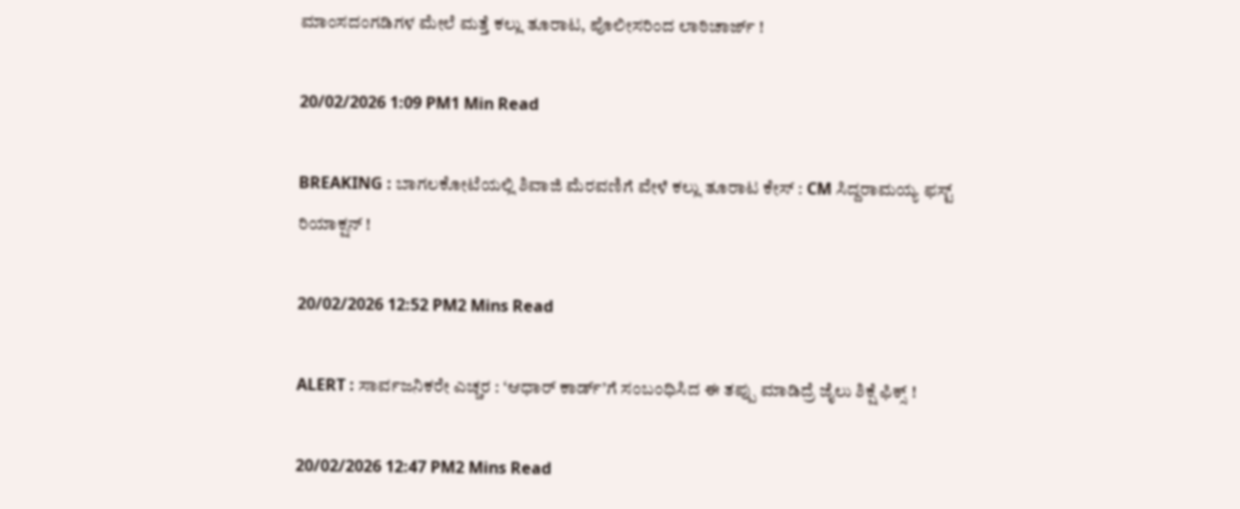ಮಾಂಸದಂಗಡಿಗಳ ಮೇಲೆ ಮತ್ತೆ ಕಲ್ಲು ತೂರಾಟ, ಪೊಲೀಸರಿಂದ ಲಾಠಿಚಾರ್ಜ್ !

20/02/2026 1:09 PM1 Min Read

BREAKING : ಬಾಗಲಕೋಟೆಯಲ್ಲಿ ಶಿವಾಜಿ ಮೆರವಣಿಗೆ ವೇಳೆ ಕಲ್ಲು ತೂರಾಟ ಕೇಸ್ : CM ಸಿದ್ದರಾಮಯ್ಯ ಫಸ್ಟ್ ರಿಯಾಕ್ಷನ್ !

20/02/2026 12:52 PM2 Mins Read

ALERT : ಸಾರ್ವಜನಿಕರೇ ಎಚ್ಚರ : ‘ಆಧಾರ್ ಕಾರ್ಡ್’ಗೆ ಸಂಬಂಧಿಸಿದ ಈ ತಪ್ಪು ಮಾಡಿದ್ರೆ ಜೈಲು ಶಿಕ್ಷೆ ಫಿಕ್ಸ್ !

20/02/2026 12:47 PM2 Mins Read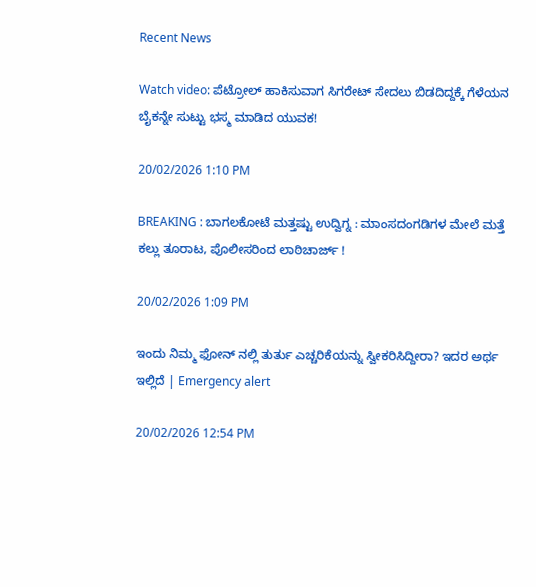Recent News

Watch video: ಪೆಟ್ರೋಲ್ ಹಾಕಿಸುವಾಗ ಸಿಗರೇಟ್ ಸೇದಲು ಬಿಡದಿದ್ದಕ್ಕೆ ಗೆಳೆಯನ ಬೈಕನ್ನೇ ಸುಟ್ಟು ಭಸ್ಮ ಮಾಡಿದ ಯುವಕ!

20/02/2026 1:10 PM

BREAKING : ಬಾಗಲಕೋಟೆ ಮತ್ತಷ್ಟು ಉದ್ವಿಗ್ನ : ಮಾಂಸದಂಗಡಿಗಳ ಮೇಲೆ ಮತ್ತೆ ಕಲ್ಲು ತೂರಾಟ, ಪೊಲೀಸರಿಂದ ಲಾಠಿಚಾರ್ಜ್ !

20/02/2026 1:09 PM

ಇಂದು ನಿಮ್ಮ ಫೋನ್ ನಲ್ಲಿ ತುರ್ತು ಎಚ್ಚರಿಕೆಯನ್ನು ಸ್ವೀಕರಿಸಿದ್ದೀರಾ? ಇದರ ಅರ್ಥ ಇಲ್ಲಿದೆ | Emergency alert

20/02/2026 12:54 PM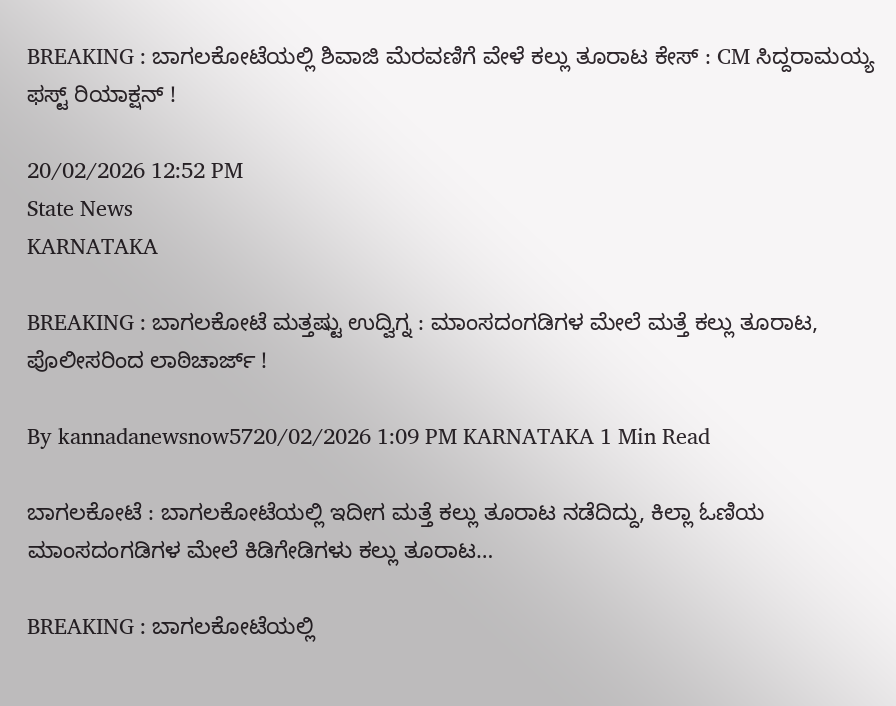BREAKING : ಬಾಗಲಕೋಟೆಯಲ್ಲಿ ಶಿವಾಜಿ ಮೆರವಣಿಗೆ ವೇಳೆ ಕಲ್ಲು ತೂರಾಟ ಕೇಸ್ : CM ಸಿದ್ದರಾಮಯ್ಯ ಫಸ್ಟ್ ರಿಯಾಕ್ಷನ್ !

20/02/2026 12:52 PM
State News
KARNATAKA

BREAKING : ಬಾಗಲಕೋಟೆ ಮತ್ತಷ್ಟು ಉದ್ವಿಗ್ನ : ಮಾಂಸದಂಗಡಿಗಳ ಮೇಲೆ ಮತ್ತೆ ಕಲ್ಲು ತೂರಾಟ, ಪೊಲೀಸರಿಂದ ಲಾಠಿಚಾರ್ಜ್ !

By kannadanewsnow5720/02/2026 1:09 PM KARNATAKA 1 Min Read

ಬಾಗಲಕೋಟೆ : ಬಾಗಲಕೋಟೆಯಲ್ಲಿ ಇದೀಗ ಮತ್ತೆ ಕಲ್ಲು ತೂರಾಟ ನಡೆದಿದ್ದು, ಕಿಲ್ಲಾ ಓಣಿಯ ಮಾಂಸದಂಗಡಿಗಳ ಮೇಲೆ ಕಿಡಿಗೇಡಿಗಳು ಕಲ್ಲು ತೂರಾಟ…

BREAKING : ಬಾಗಲಕೋಟೆಯಲ್ಲಿ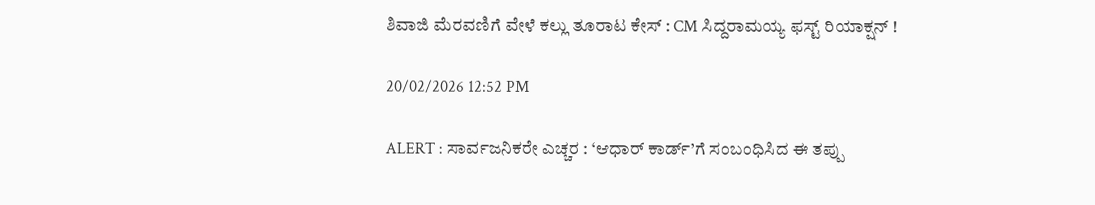ಶಿವಾಜಿ ಮೆರವಣಿಗೆ ವೇಳೆ ಕಲ್ಲು ತೂರಾಟ ಕೇಸ್ : CM ಸಿದ್ದರಾಮಯ್ಯ ಫಸ್ಟ್ ರಿಯಾಕ್ಷನ್ !

20/02/2026 12:52 PM

ALERT : ಸಾರ್ವಜನಿಕರೇ ಎಚ್ಚರ : ‘ಆಧಾರ್ ಕಾರ್ಡ್’ಗೆ ಸಂಬಂಧಿಸಿದ ಈ ತಪ್ಪು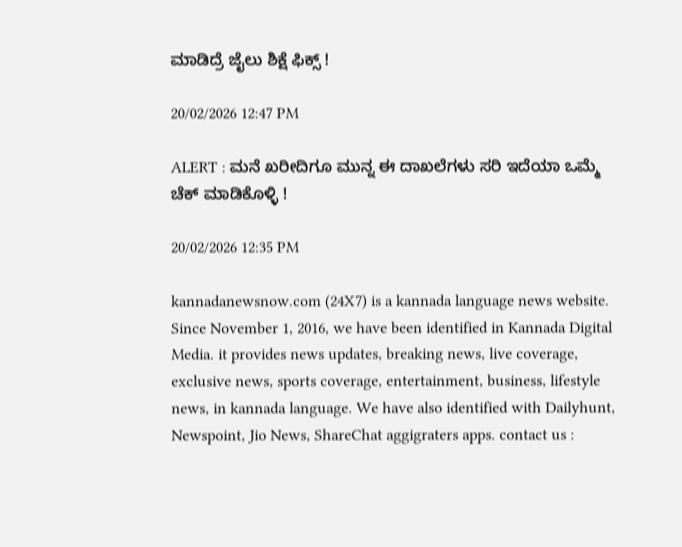ಮಾಡಿದ್ರೆ ಜೈಲು ಶಿಕ್ಷೆ ಫಿಕ್ಸ್ !

20/02/2026 12:47 PM

ALERT : ಮನೆ ಖರೀದಿಗೂ ಮುನ್ನ ಈ ದಾಖಲೆಗಳು ಸರಿ ಇದೆಯಾ ಒಮ್ಮೆ ಚೆಕ್ ಮಾಡಿಕೊಳ್ಳಿ !

20/02/2026 12:35 PM

kannadanewsnow.com (24X7) is a kannada language news website. Since November 1, 2016, we have been identified in Kannada Digital Media. it provides news updates, breaking news, live coverage, exclusive news, sports coverage, entertainment, business, lifestyle news, in kannada language. We have also identified with Dailyhunt, Newspoint, Jio News, ShareChat aggigraters apps. contact us :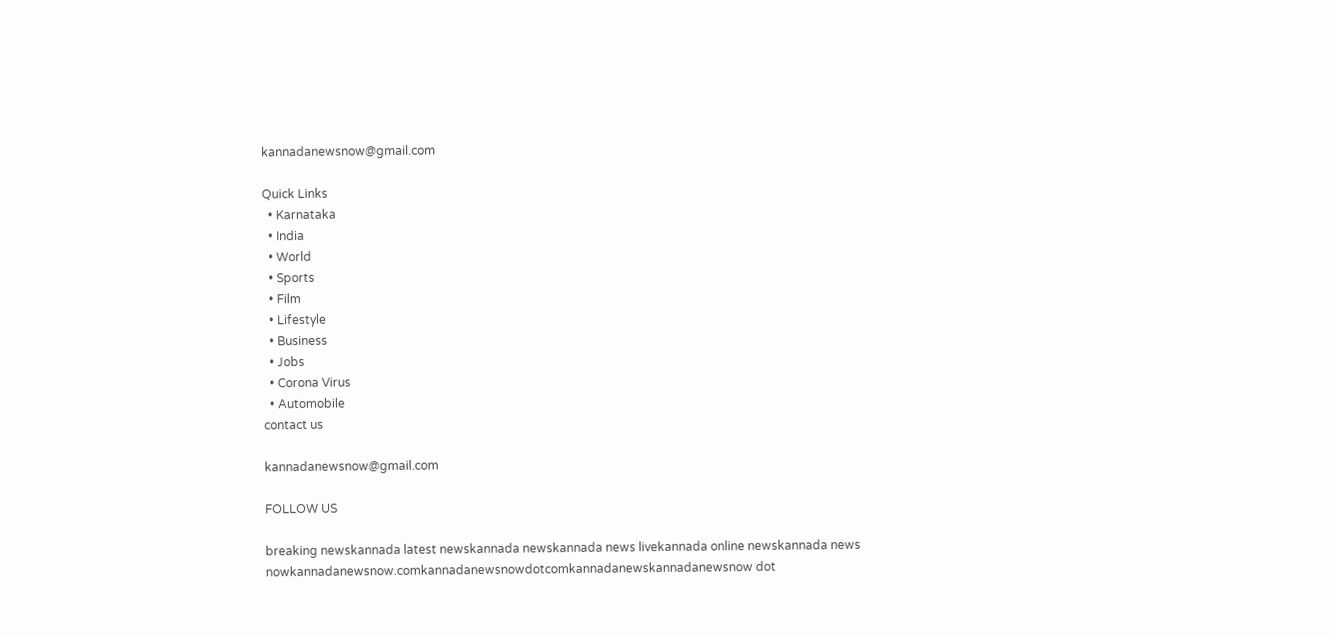kannadanewsnow@gmail.com

Quick Links
  • Karnataka
  • India
  • World
  • Sports
  • Film
  • Lifestyle
  • Business
  • Jobs
  • Corona Virus
  • Automobile
contact us

kannadanewsnow@gmail.com

FOLLOW US

breaking newskannada latest newskannada newskannada news livekannada online newskannada news nowkannadanewsnow.comkannadanewsnowdotcomkannadanewskannadanewsnow dot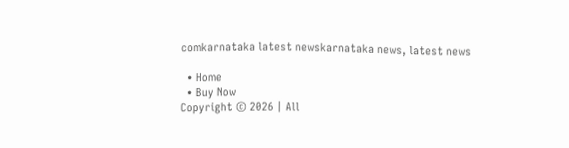comkarnataka latest newskarnataka news, latest news

  • Home
  • Buy Now
Copyright © 2026 | All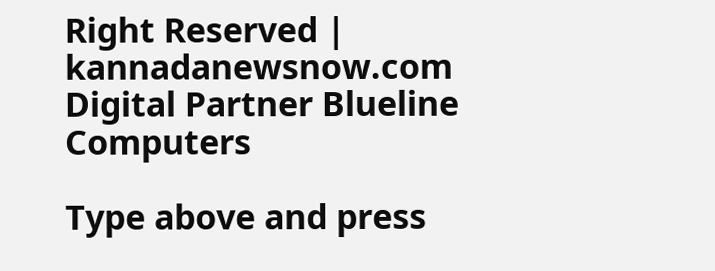Right Reserved | kannadanewsnow.com
Digital Partner Blueline Computers

Type above and press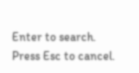Enter to search. Press Esc to cancel.